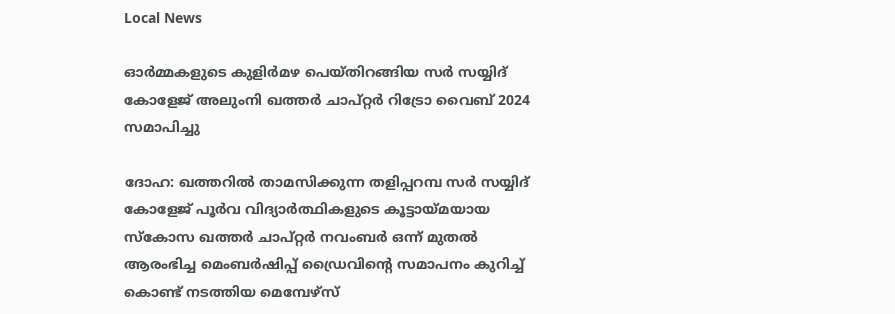Local News

ഓര്‍മ്മകളുടെ കുളിര്‍മഴ പെയ്തിറങ്ങിയ സര്‍ സയ്യിദ് കോളേജ് അലുംനി ഖത്തര്‍ ചാപ്റ്റര്‍ റിട്രോ വൈബ് 2024 സമാപിച്ചു

ദോഹ: ഖത്തറില്‍ താമസിക്കുന്ന തളിപ്പറമ്പ സര്‍ സയ്യിദ് കോളേജ് പൂര്‍വ വിദ്യാര്‍ത്ഥികളുടെ കൂട്ടായ്മയായ സ്‌കോസ ഖത്തര്‍ ചാപ്റ്റര്‍ നവംബര്‍ ഒന്ന് മുതല്‍ ആരംഭിച്ച മെംബര്‍ഷിപ്പ് ഡ്രൈവിന്റെ സമാപനം കുറിച്ച് കൊണ്ട് നടത്തിയ മെമ്പേഴ്‌സ്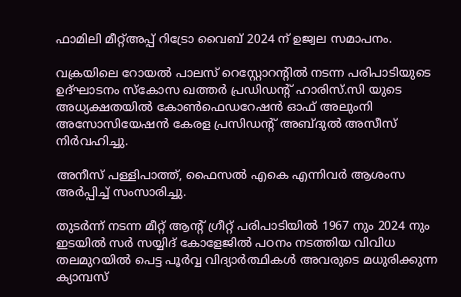ഫാമിലി മീറ്റ്അപ്പ് റിട്രോ വൈബ് 2024 ന് ഉജ്വല സമാപനം.

വക്രയിലെ റോയല്‍ പാലസ് റെസ്റ്റോറന്റില്‍ നടന്ന പരിപാടിയുടെ ഉദ്ഘാടനം സ്‌കോസ ഖത്തര്‍ പ്രഡിഡന്റ് ഹാരിസ്.സി യുടെ അധ്യക്ഷതയില്‍ കോണ്‍ഫെഡറേഷന്‍ ഓഫ് അലുംനി അസോസിയേഷന്‍ കേരള പ്രസിഡന്റ് അബ്ദുല്‍ അസീസ് നിര്‍വഹിച്ചു.

അനീസ് പള്ളിപാത്ത്, ഫൈസല്‍ എകെ എന്നിവര്‍ ആശംസ അര്‍പ്പിച്ച് സംസാരിച്ചു.

തുടര്‍ന്ന് നടന്ന മീറ്റ് ആന്റ് ഗ്രീറ്റ് പരിപാടിയില്‍ 1967 നും 2024 നും ഇടയില്‍ സര്‍ സയ്യിദ് കോളേജില്‍ പഠനം നടത്തിയ വിവിധ തലമുറയില്‍ പെട്ട പൂര്‍വ്വ വിദ്യാര്‍ത്ഥികള്‍ അവരുടെ മധുരിക്കുന്ന ക്യാമ്പസ്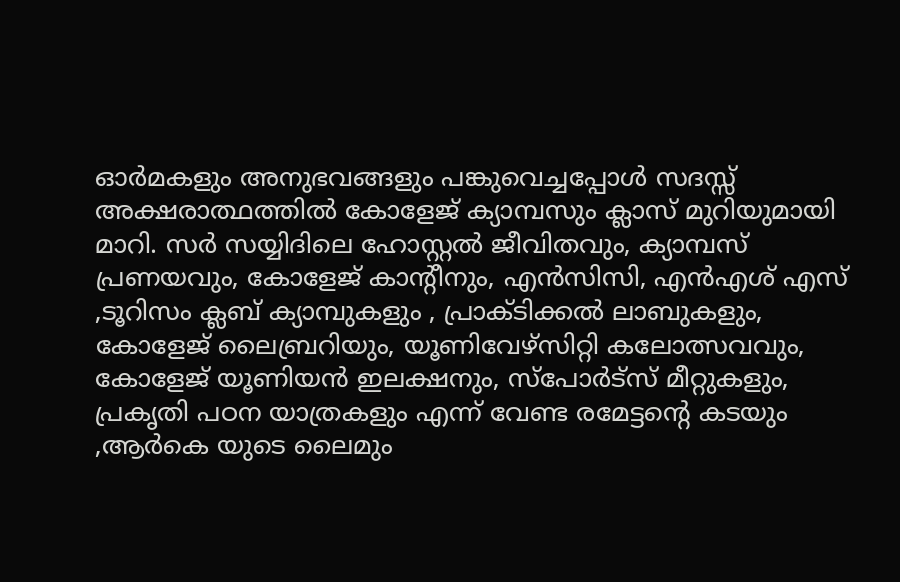ഓര്‍മകളും അനുഭവങ്ങളും പങ്കുവെച്ചപ്പോള്‍ സദസ്സ് അക്ഷരാത്ഥത്തില്‍ കോളേജ് ക്യാമ്പസും ക്ലാസ് മുറിയുമായി മാറി. സര്‍ സയ്യിദിലെ ഹോസ്റ്റല്‍ ജീവിതവും, ക്യാമ്പസ് പ്രണയവും, കോളേജ് കാന്റീനും, എന്‍സിസി, എന്‍എശ് എസ് ,ടൂറിസം ക്ലബ് ക്യാമ്പുകളും , പ്രാക്ടിക്കല്‍ ലാബുകളും, കോളേജ് ലൈബ്രറിയും, യൂണിവേഴ്‌സിറ്റി കലോത്സവവും, കോളേജ് യൂണിയന്‍ ഇലക്ഷനും, സ്‌പോര്‍ട്‌സ് മീറ്റുകളും, പ്രകൃതി പഠന യാത്രകളും എന്ന് വേണ്ട രമേട്ടന്റെ കടയും ,ആര്‍കെ യുടെ ലൈമും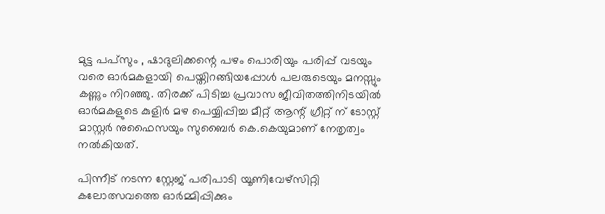മുട്ട പപ്‌സും , ഷാദുലിക്കന്റെ പഴം പൊരിയും പരിപ്പ് വടയും വരെ ഓര്‍മകളായി പെയ്തിറങ്ങിയപ്പോള്‍ പലരുടെയും മനസ്സും കണ്ണും നിറഞ്ഞു. തിരക്ക് പിടിച്ച പ്രവാസ ജീവിതത്തിനിടയില്‍ ഓര്‍മകളുടെ കുളിര്‍ മഴ പെയ്യിപ്പിച്ച മീറ്റ് ആന്റ് ഗ്രീറ്റ് ന് ടോസ്റ്റ് മാസ്റ്റര്‍ നുഫൈസയും സുബൈര്‍ കെ.കെയുമാണ് നേതൃത്വം നല്‍കിയത്.

പിന്നീട് നടന്ന സ്റ്റേജ് പരിപാടി യൂണിവേഴ്‌സിറ്റി കലോത്സവത്തെ ഓര്‍മ്മിപ്പിക്കും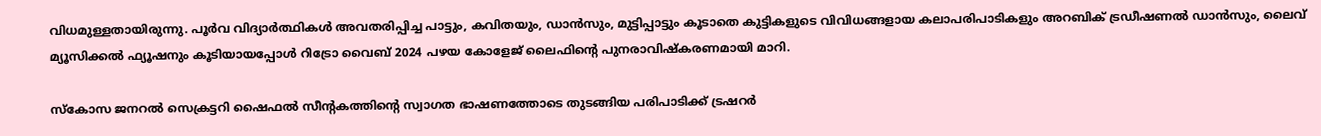വിധമുള്ളതായിരുന്നു. പൂര്‍വ വിദ്യാര്‍ത്ഥികള്‍ അവതരിപ്പിച്ച പാട്ടും, കവിതയും, ഡാന്‍സും, മുട്ടിപ്പാട്ടും കൂടാതെ കുട്ടികളുടെ വിവിധങ്ങളായ കലാപരിപാടികളും അറബിക് ട്രഡീഷണല്‍ ഡാന്‍സും, ലൈവ് മ്യൂസിക്കല്‍ ഫ്യൂഷനും കൂടിയായപ്പോള്‍ റിട്രോ വൈബ് 2024 പഴയ കോളേജ് ലൈഫിന്റെ പുനരാവിഷ്‌കരണമായി മാറി.

സ്‌കോസ ജനറല്‍ സെക്രട്ടറി ഷൈഫല്‍ സീന്റകത്തിന്റെ സ്വാഗത ഭാഷണത്തോടെ തുടങ്ങിയ പരിപാടിക്ക് ട്രഷറര്‍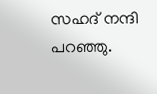സഹദ് നന്ദി പറഞ്ഞു.